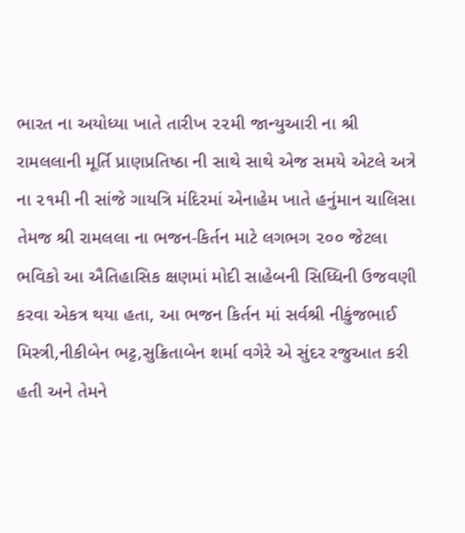ભારત ના અયોધ્યા ખાતે તારીખ ૨૨મી જાન્યુઆરી ના શ્રી રામલલાની મૂર્તિ પ્રાણપ્રતિષ્ઠા ની સાથે સાથે એજ સમયે એટલે અત્રે ના ૨૧મી ની સાંજે ગાયત્રિ મંદિરમાં એનાહેમ ખાતે હનુંમાન ચાલિસા તેમજ શ્રી રામલલા ના ભજન-કિર્તન માટે લગભગ ૨૦૦ જેટલા ભવિકો આ ઐતિહાસિક ક્ષણમાં મોદી સાહેબની સિધ્ધિની ઉજવણી કરવા એકત્ર થયા હતા, આ ભજન કિર્તન માં સર્વશ્રી નીકુંજભાઈ મિસ્ત્રી,નીકીબેન ભટ્ટ,સુક્રિતાબેન શર્મા વગેરે એ સુંદર રજુઆત કરી હતી અને તેમને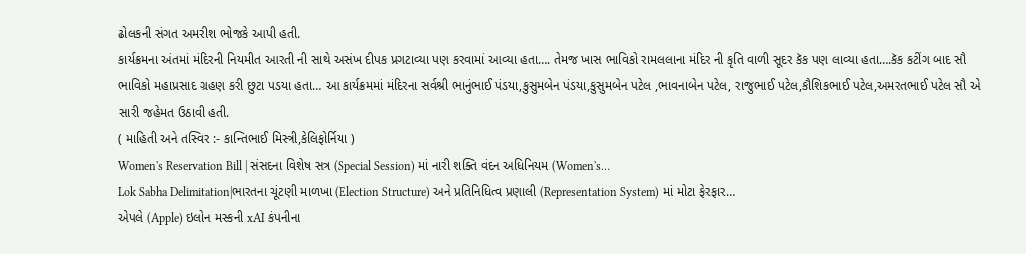ઢોલકની સંગત અમરીશ ભોજકે આપી હતી.
કાર્યક્રમના અંતમાં મંદિરની નિયમીત આરતી ની સાથે અસંખ દીપક પ્રગટાવ્યા પણ કરવામાં આવ્યા હતા…. તેમજ ખાસ ભાવિકો રામલલાના મંદિર ની કૃતિ વાળી સૂદર કૅક પણ લાવ્યા હતા….કૅક કટીંગ બાદ સૌ ભાવિકો મહાપ્રસાદ ગ્રહણ કરી છુટા પડયા હતા… આ કાર્યક્રમમાં મંદિરના સર્વશ્રી ભાનુંભાઈ પંડયા,કુસુમબેન પંડયા,કુસુમબેન પટેલ ,ભાવનાબેન પટેલ, રાજુભાઈ પટેલ,કૌશિકભાઈ પટેલ,અમરતભાઈ પટેલ સૌ એ સારી જહેમત ઉઠાવી હતી.
( માહિતી અને તસ્વિર :- કાન્તિભાઈ મિસ્ત્રી,કેલિફોર્નિયા )
Women's Reservation Bill | સંસદના વિશેષ સત્ર (Special Session) માં નારી શક્તિ વંદન અધિનિયમ (Women's…
Lok Sabha Delimitation|ભારતના ચૂંટણી માળખા (Election Structure) અને પ્રતિનિધિત્વ પ્રણાલી (Representation System) માં મોટા ફેરફાર…
એપલે (Apple) ઇલોન મસ્કની xAI કંપનીના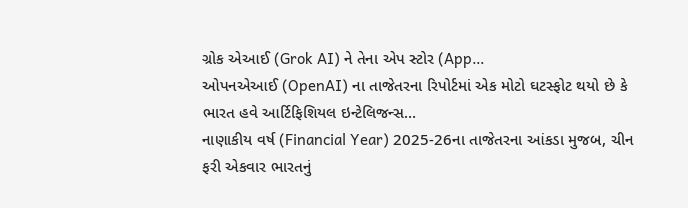ગ્રોક એઆઈ (Grok AI) ને તેના એપ સ્ટોર (App…
ઓપનએઆઈ (OpenAI) ના તાજેતરના રિપોર્ટમાં એક મોટો ઘટસ્ફોટ થયો છે કે ભારત હવે આર્ટિફિશિયલ ઇન્ટેલિજન્સ…
નાણાકીય વર્ષ (Financial Year) 2025-26ના તાજેતરના આંકડા મુજબ, ચીન ફરી એકવાર ભારતનું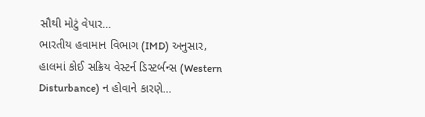સૌથી મોટું વેપાર…
ભારતીય હવામાન વિભાગ (IMD) અનુસાર, હાલમાં કોઈ સક્રિય વેસ્ટર્ન ડિસ્ટર્બન્સ (Western Disturbance) ન હોવાને કારણે…